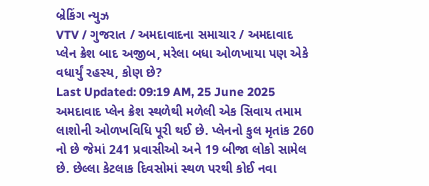બ્રેકિંગ ન્યુઝ
VTV / ગુજરાત / અમદાવાદના સમાચાર / અમદાવાદ પ્લેન ક્રેશ બાદ અજીબ, મરેલા બધા ઓળખાયા પણ એકે વધાર્યું રહસ્ય, કોણ છે?
Last Updated: 09:19 AM, 25 June 2025
અમદાવાદ પ્લેન ક્રેશ સ્થળેથી મળેલી એક સિવાય તમામ લાશોની ઓળખવિધિ પૂરી થઈ છે. પ્લેનનો કુલ મૃતાંક 260 નો છે જેમાં 241 પ્રવાસીઓ અને 19 બીજા લોકો સામેલ છે. છેલ્લા કેટલાક દિવસોમાં સ્થળ પરથી કોઈ નવા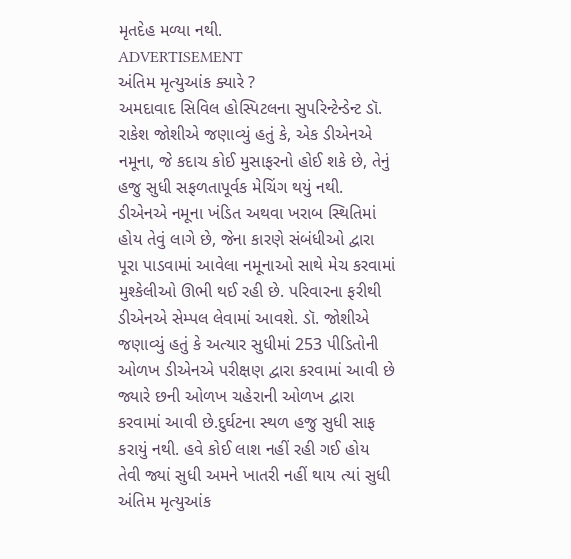મૃતદેહ મળ્યા નથી.
ADVERTISEMENT
અંતિમ મૃત્યુઆંક ક્યારે ?
અમદાવાદ સિવિલ હોસ્પિટલના સુપરિન્ટેન્ડેન્ટ ડૉ. રાકેશ જોશીએ જણાવ્યું હતું કે, એક ડીએનએ નમૂના, જે કદાચ કોઈ મુસાફરનો હોઈ શકે છે, તેનું હજુ સુધી સફળતાપૂર્વક મેચિંગ થયું નથી. ડીએનએ નમૂના ખંડિત અથવા ખરાબ સ્થિતિમાં હોય તેવું લાગે છે, જેના કારણે સંબંધીઓ દ્વારા પૂરા પાડવામાં આવેલા નમૂનાઓ સાથે મેચ કરવામાં મુશ્કેલીઓ ઊભી થઈ રહી છે. પરિવારના ફરીથી ડીએનએ સેમ્પલ લેવામાં આવશે. ડૉ. જોશીએ જણાવ્યું હતું કે અત્યાર સુધીમાં 253 પીડિતોની ઓળખ ડીએનએ પરીક્ષણ દ્વારા કરવામાં આવી છે જ્યારે છની ઓળખ ચહેરાની ઓળખ દ્વારા કરવામાં આવી છે.દુર્ઘટના સ્થળ હજુ સુધી સાફ કરાયું નથી. હવે કોઈ લાશ નહીં રહી ગઈ હોય તેવી જ્યાં સુધી અમને ખાતરી નહીં થાય ત્યાં સુધી અંતિમ મૃત્યુઆંક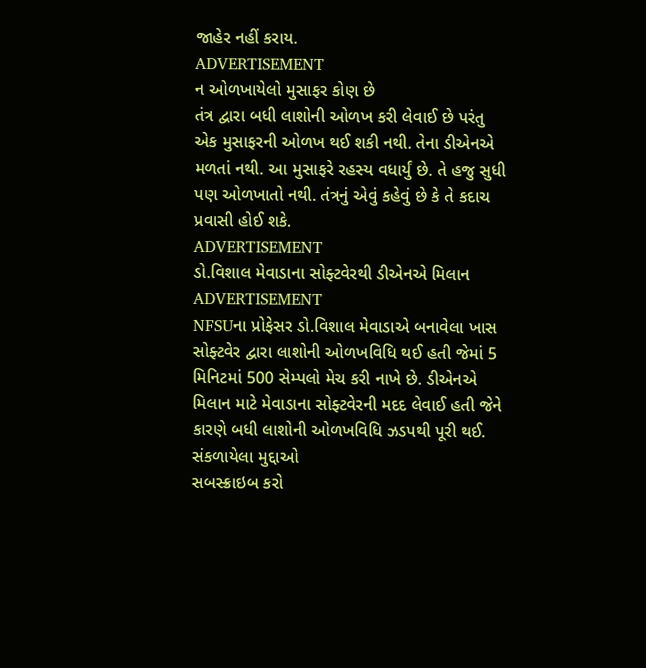જાહેર નહીં કરાય.
ADVERTISEMENT
ન ઓળખાયેલો મુસાફર કોણ છે
તંત્ર દ્વારા બધી લાશોની ઓળખ કરી લેવાઈ છે પરંતુ એક મુસાફરની ઓળખ થઈ શકી નથી. તેના ડીએનએ મળતાં નથી. આ મુસાફરે રહસ્ય વધાર્યું છે. તે હજુ સુધી પણ ઓળખાતો નથી. તંત્રનું એવું કહેવું છે કે તે કદાચ પ્રવાસી હોઈ શકે.
ADVERTISEMENT
ડો.વિશાલ મેવાડાના સોફ્ટવેરથી ડીએનએ મિલાન
ADVERTISEMENT
NFSUના પ્રોફેસર ડો.વિશાલ મેવાડાએ બનાવેલા ખાસ સોફ્ટવેર દ્વારા લાશોની ઓળખવિધિ થઈ હતી જેમાં 5 મિનિટમાં 500 સેમ્પલો મેચ કરી નાખે છે. ડીએનએ મિલાન માટે મેવાડાના સોફ્ટવેરની મદદ લેવાઈ હતી જેને કારણે બધી લાશોની ઓળખવિધિ ઝડપથી પૂરી થઈ.
સંકળાયેલા મુદ્દાઓ
સબસ્ક્રાઇબ કરો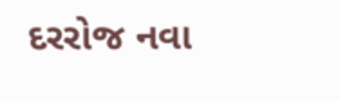દરરોજ નવા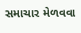સમાચાર મેળવવા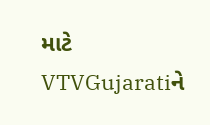માટે VTVGujaratiને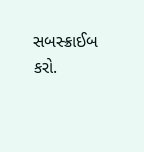સબસ્ક્રાઈબ કરો.